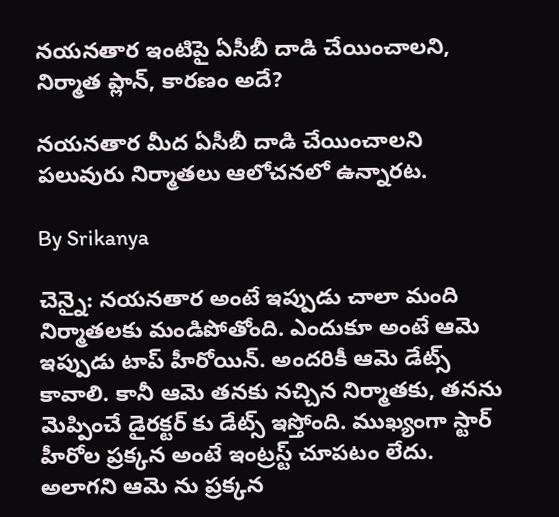నయనతార ఇంటిపై ఏసీబీ దాడి చేయించాలని, నిర్మాత ప్లాన్, కారణం అదే?

నయనతార మీద ఏసీబీ దాడి చేయించాలని పలువురు నిర్మాతలు ఆలోచనలో ఉన్నారట.

By Srikanya

చెన్నై: నయనతార అంటే ఇప్పుడు చాలా మంది నిర్మాతలకు మండిపోతోంది. ఎందుకూ అంటే ఆమె ఇప్పుడు టాప్ హీరోయిన్. అందరికీ ఆమె డేట్స్ కావాలి. కానీ ఆమె తనకు నచ్చిన నిర్మాతకు, తనను మెప్పించే డైరక్టర్ కు డేట్స్ ఇస్తోంది. ముఖ్యంగా స్టార్ హీరోల ప్రక్కన అంటే ఇంట్రస్ట్ చూపటం లేదు. అలాగని ఆమె ను ప్రక్కన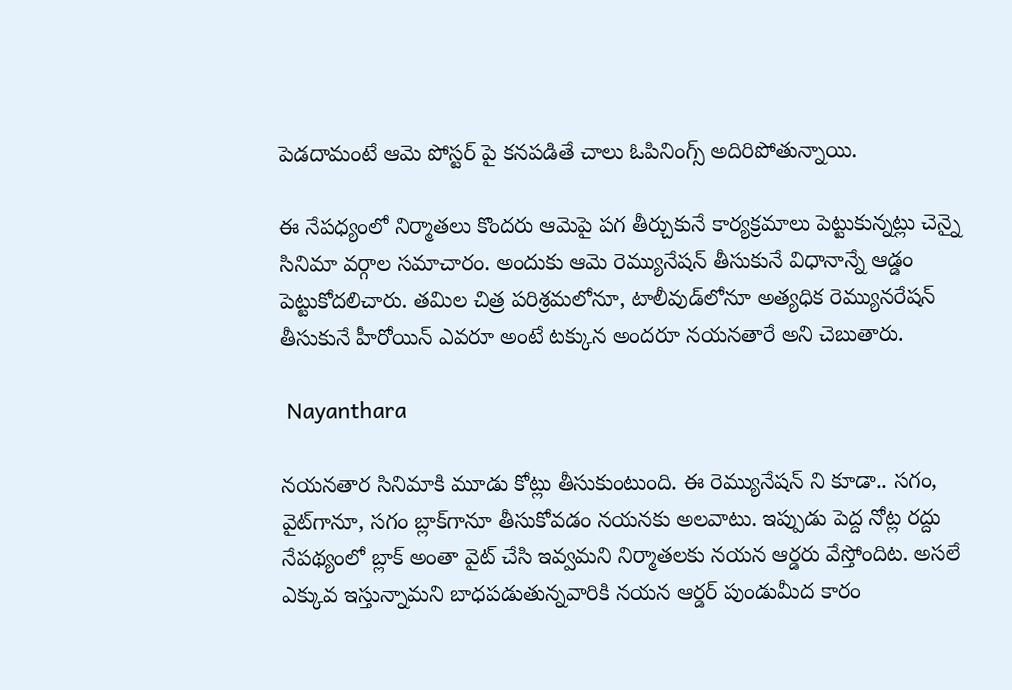పెడదామంటే ఆమె పోస్టర్ పై కనపడితే చాలు ఓపినింగ్స్ అదిరిపోతున్నాయి.

ఈ నేపధ్యంలో నిర్మాతలు కొందరు ఆమెపై పగ తీర్చుకునే కార్యక్రమాలు పెట్టుకున్నట్లు చెన్నై సినిమా వర్గాల సమాచారం. అందుకు ఆమె రెమ్యునేషన్ తీసుకునే విధానాన్నే ఆడ్డం పెట్టుకోదలిచారు. తమిల చిత్ర పరిశ్రమలోనూ, టాలీవుడ్‌లోనూ అత్యధిక రెమ్యునరేషన్‌ తీసుకునే హీరోయిన్‌ ఎవరూ అంటే టక్కున అందరూ నయనతారే అని చెబుతారు.

 Nayanthara

నయనతార సినిమాకి మూడు కోట్లు తీసుకుంటుంది. ఈ రెమ్యునేషన్ ని కూడా.. సగం, వైట్‌గానూ, సగం బ్లాక్‌గానూ తీసుకోవడం నయనకు అలవాటు. ఇప్పుడు పెద్ద నోట్ల రద్దు నేపథ్యంలో బ్లాక్‌ అంతా వైట్‌ చేసి ఇవ్వమని నిర్మాతలకు నయన ఆర్డరు వేస్తోందిట. అసలే ఎక్కువ ఇస్తున్నామని బాధపడుతున్నవారికి నయన ఆర్డర్‌ పుండుమీద కారం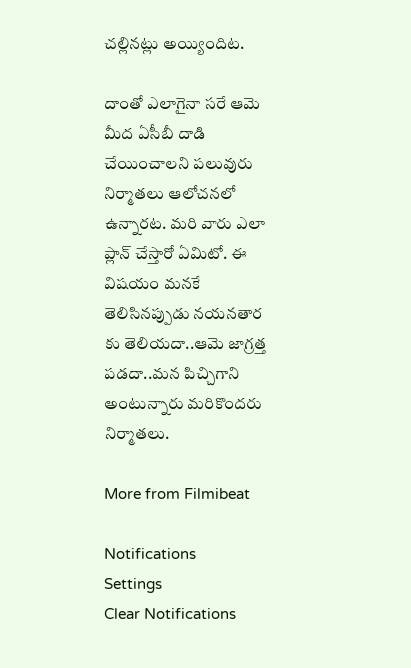చల్లినట్లు అయ్యిందిట.

దాంతో ఎలాగైనా సరే ఆమె మీద ఏసీబీ దాడి చేయించాలని పలువురు నిర్మాతలు ఆలోచనలో ఉన్నారట. మరి వారు ఎలా ప్లాన్ చేస్తారో ఏమిటో. ఈ విషయం మనకే తెలిసినప్పుడు నయనతార కు తెలియదా..ఆమె జాగ్రత్త పడదా..మన పిచ్చిగాని అంటున్నారు మరికొందరు నిర్మాతలు.

More from Filmibeat

Notifications
Settings
Clear Notifications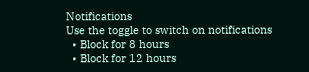Notifications
Use the toggle to switch on notifications
  • Block for 8 hours
  • Block for 12 hours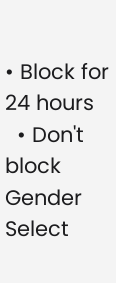• Block for 24 hours
  • Don't block
Gender
Select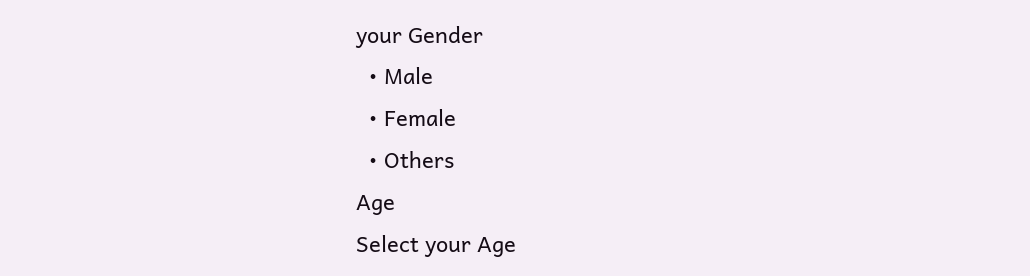your Gender
  • Male
  • Female
  • Others
Age
Select your Age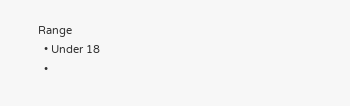Range
  • Under 18
  •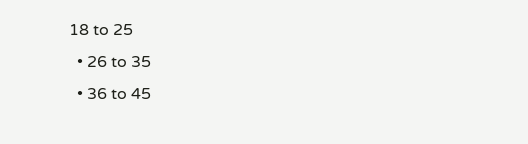18 to 25
  • 26 to 35
  • 36 to 45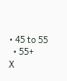• 45 to 55
  • 55+
X